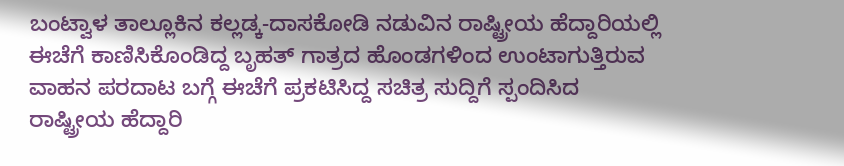ಬಂಟ್ವಾಳ ತಾಲ್ಲೂಕಿನ ಕಲ್ಲಡ್ಕ-ದಾಸಕೋಡಿ ನಡುವಿನ ರಾಷ್ಟ್ರೀಯ ಹೆದ್ದಾರಿಯಲ್ಲಿ ಈಚೆಗೆ ಕಾಣಿಸಿಕೊಂಡಿದ್ದ ಬೃಹತ್ ಗಾತ್ರದ ಹೊಂಡಗಳಿಂದ ಉಂಟಾಗುತ್ತಿರುವ ವಾಹನ ಪರದಾಟ ಬಗ್ಗೆ ಈಚೆಗೆ ಪ್ರಕಟಿಸಿದ್ದ ಸಚಿತ್ರ ಸುದ್ದಿಗೆ ಸ್ಪಂದಿಸಿದ ರಾಷ್ಟ್ರೀಯ ಹೆದ್ದಾರಿ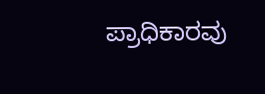ಪ್ರಾಧಿಕಾರವು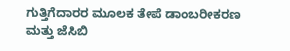ಗುತ್ತಿಗೆದಾರರ ಮೂಲಕ ತೇಪೆ ಡಾಂಬರೀಕರಣ ಮತ್ತು ಜೆಸಿಬಿ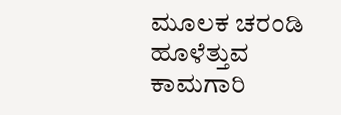ಮೂಲಕ ಚರಂಡಿ ಹೂಳೆತ್ತುವ ಕಾಮಗಾರಿ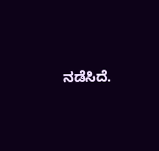ನಡೆಸಿದೆ.